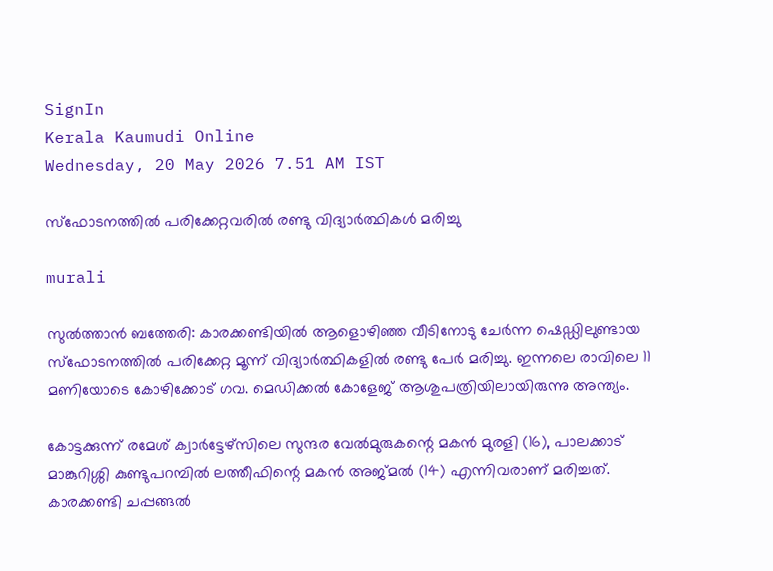SignIn
Kerala Kaumudi Online
Wednesday, 20 May 2026 7.51 AM IST

സ്‌ഫോടനത്തിൽ പരിക്കേറ്റവരിൽ രണ്ടു വിദ്യാർത്ഥികൾ മരിച്ചു

murali

സുൽത്താൻ ബത്തേരി: കാരക്കണ്ടിയിൽ ആളൊഴിഞ്ഞ വീടിനോടു ചേർന്ന ഷെഡ്ഡിലുണ്ടായ സ്‌ഫോടനത്തിൽ പരിക്കേറ്റ മൂന്ന് വിദ്യാർത്ഥികളിൽ രണ്ടു പേർ മരിച്ചു. ഇന്നലെ രാവിലെ 11 മണിയോടെ കോഴിക്കോട് ഗവ. മെഡിക്കൽ കോളേജ് ആശുപത്രിയിലായിരുന്നു അന്ത്യം.

കോട്ടക്കുന്ന് രമേശ് ക്വാർട്ടേഴ്സിലെ സുന്ദര വേൽമുരുകന്റെ മകൻ മുരളി (16), പാലക്കാട് മാങ്കുറിശ്ശി കുണ്ടുപറമ്പിൽ ലത്തീഫിന്റെ മകൻ അജ്മൽ (14) എന്നിവരാണ് മരിച്ചത്. കാരക്കണ്ടി ചപ്പങ്ങൽ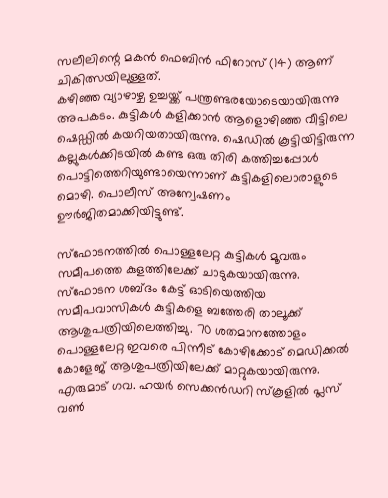സലീലിന്റെ മകൻ ഫെബിൻ ഫിറോസ് (14) ആണ് ചികിത്സയിലുള്ളത്.
കഴിഞ്ഞ വ്യാഴാഴ്ച ഉച്ചയ്ക്ക് പന്ത്രണ്ടരയോടെയായിരുന്നു അപകടം. കുട്ടികൾ കളിക്കാൻ ആളൊഴിഞ്ഞ വീട്ടിലെ ഷെഡ്ഡിൽ കയറിയതായിരുന്നു. ഷെഡിൽ കൂട്ടിയിട്ടിരുന്ന കല്ലുകൾക്കിടയിൽ കണ്ട ഒരു തിരി കത്തിച്ചപ്പോൾ പൊട്ടിത്തെറിയുണ്ടായെന്നാണ് കുട്ടികളിലൊരാളുടെ മൊഴി. പൊലീസ് അന്വേഷണം ഊർജിതമാക്കിയിട്ടുണ്ട്.

സ്‌ഫോടനത്തിൽ പൊള്ളലേറ്റ കുട്ടികൾ മൂവരും സമീപത്തെ കുളത്തിലേക്ക് ചാടുകയായിരുന്നു. സ്‌ഫോടന ശബ്ദം കേട്ട് ഓടിയെത്തിയ സമീപവാസികൾ കുട്ടികളെ ബത്തേരി താലൂക്ക് ആശുപത്രിയിലെത്തിച്ചു. 70 ശതമാനത്തോളം പൊള്ളലേറ്റ ഇവരെ പിന്നീട് കോഴിക്കോട് മെഡിക്കൽ കോളേജ് ആശുപത്രിയിലേക്ക് മാറ്റുകയായിരുന്നു.
എരുമാട് ഗവ. ഹയർ സെക്കൻഡറി സ്‌കൂളിൽ പ്ലസ് വൺ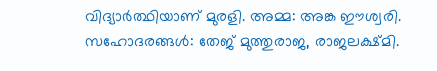വിദ്യാർത്ഥിയാണ് മുരളി. അമ്മ: അങ്ക ഈശ്വരി. സഹോദരങ്ങൾ: തേജ് മുത്തുരാജ, രാജലക്ഷ്മി.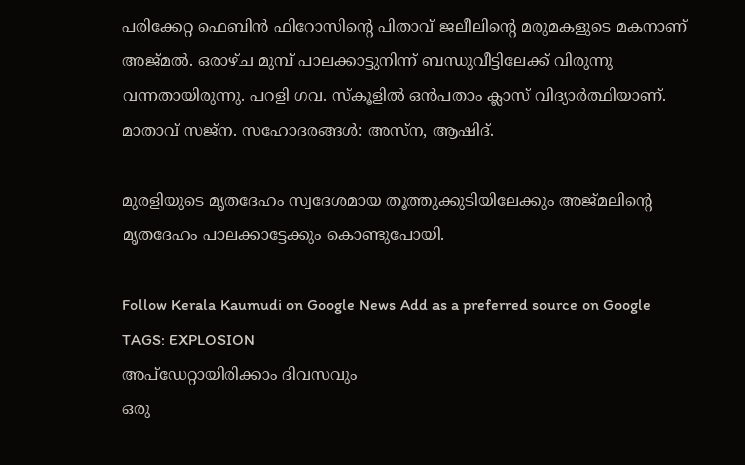പരിക്കേറ്റ ഫെബിൻ ഫിറോസിന്റെ പിതാവ് ജലീലിന്റെ മരുമകളുടെ മകനാണ് അജ്മൽ. ഒരാഴ്ച മുമ്പ് പാലക്കാട്ടുനിന്ന് ബന്ധുവീട്ടിലേക്ക് വിരുന്നു വന്നതായിരുന്നു. പറളി ഗവ. സ്‌കൂളിൽ ഒൻപതാം ക്ലാസ് വിദ്യാർത്ഥിയാണ്. മാതാവ് സജ്ന. സഹോദരങ്ങൾ: അസ്‌ന, ആഷിദ്.

മുരളിയുടെ മൃതദേഹം സ്വദേശമായ തൂത്തുക്കുടിയിലേക്കും അജ്മലിന്റെ മൃതദേഹം പാലക്കാട്ടേക്കും കൊണ്ടുപോയി.

Follow Kerala Kaumudi on Google News Add as a preferred source on Google
TAGS: EXPLOSION
അപ്ഡേറ്റായിരിക്കാം ദിവസവും
ഒരു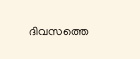ദിവസത്തെ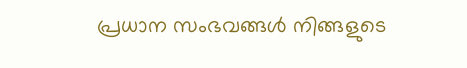പ്രധാന സംഭവങ്ങൾ നിങ്ങളുടെ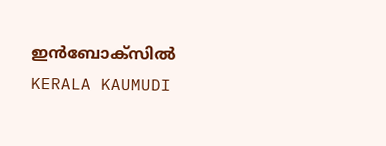ഇൻബോക്സിൽ
KERALA KAUMUDI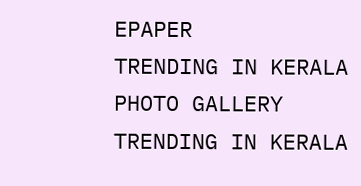EPAPER
TRENDING IN KERALA
PHOTO GALLERY
TRENDING IN KERALA